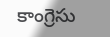కాంగ్రెసు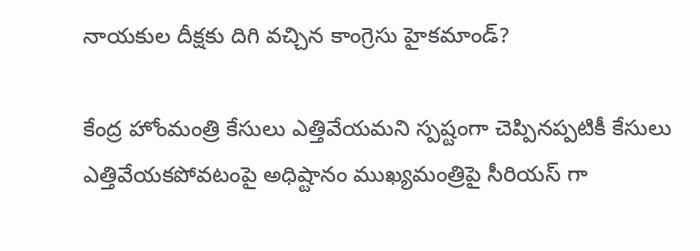నాయకుల దీక్షకు దిగి వచ్చిన కాంగ్రెసు హైకమాండ్?

కేంద్ర హోంమంత్రి కేసులు ఎత్తివేయమని స్పష్టంగా చెప్పినప్పటికీ కేసులు ఎత్తివేయకపోవటంపై అధిష్టానం ముఖ్యమంత్రిపై సీరియస్ గా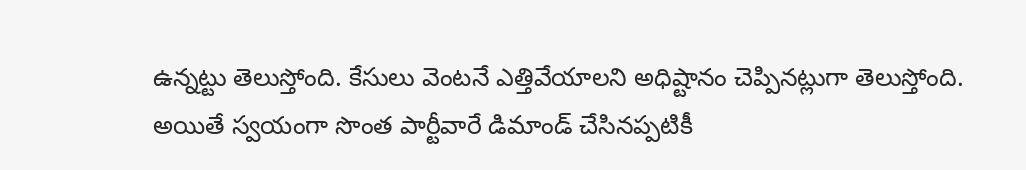ఉన్నట్టు తెలుస్తోంది. కేసులు వెంటనే ఎత్తివేయాలని అధిష్టానం చెప్పినట్లుగా తెలుస్తోంది. అయితే స్వయంగా సొంత పార్టీవారే డిమాండ్ చేసినప్పటికీ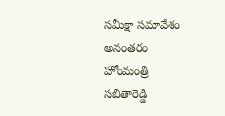సమీక్షా సమావేశం అనంతరం హోంమంత్రి సబితారెడ్డి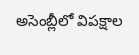అసెంబ్లీలో విపక్షాల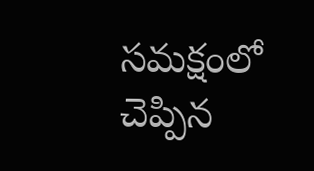సమక్షంలో చెప్పిన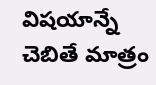విషయాన్నే చెబితే మాత్రం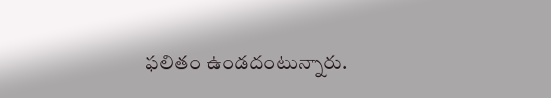ఫలితం ఉండదంటున్నారు.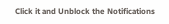Click it and Unblock the Notifications